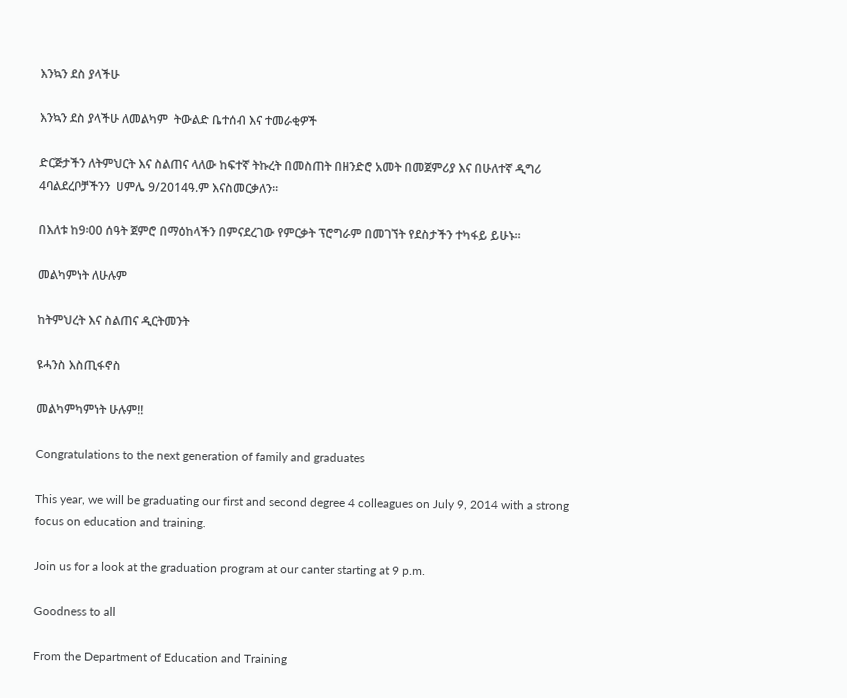እንኳን ደስ ያላችሁ

እንኳን ደስ ያላችሁ ለመልካም  ትውልድ ቤተሰብ እና ተመራቂዎች

ድርጅታችን ለትምህርት እና ስልጠና ላለው ከፍተኛ ትኩረት በመስጠት በዘንድሮ አመት በመጀምሪያ እና በሁለተኛ ዲግሪ 4ባልደረቦቻችንን  ሀምሌ 9/2014ዓ.ም እናስመርቃለን፡፡

በእለቱ ከ9፡00 ሰዓት ጀምሮ በማዕከላችን በምናደረገው የምርቃት ፕሮግራም በመገኘት የደስታችን ተካፋይ ይሁኑ፡፡

መልካምነት ለሁሉም

ከትምህረት እና ስልጠና ዲርትመንት

ዩሓንስ እስጢፋኖስ

መልካምካምነት ሁሉም!!

Congratulations to the next generation of family and graduates

This year, we will be graduating our first and second degree 4 colleagues on July 9, 2014 with a strong focus on education and training.

Join us for a look at the graduation program at our canter starting at 9 p.m.

Goodness to all

From the Department of Education and Training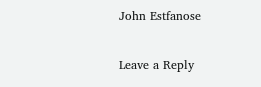John Estfanose

Leave a Reply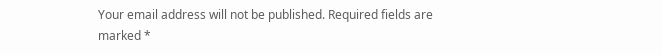Your email address will not be published. Required fields are marked *